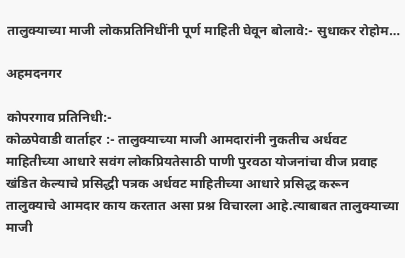तालुक्याच्या माजी लोकप्रतिनिधींनी पूर्ण माहिती घेवून बोलावे:- सुधाकर रोहोम…

अहमदनगर

कोपरगाव प्रतिनिधी:-
कोळपेवाडी वार्ताहर :- तालुक्याच्या माजी आमदारांनी नुकतीच अर्धवट माहितीच्या आधारे सवंग लोकप्रियतेसाठी पाणी पुरवठा योजनांचा वीज प्रवाह खंडित केल्याचे प्रसिद्धी पत्रक अर्धवट माहितीच्या आधारे प्रसिद्ध करून तालुक्याचे आमदार काय करतात असा प्रश्न विचारला आहे.त्याबाबत तालुक्याच्या माजी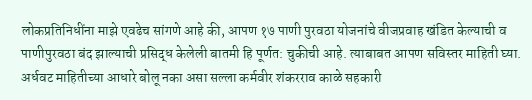लोकप्रतिनिधींना माझे एवढेच सांगणे आहे की, आपण १७ पाणी पुरवठा योजनांचे वीजप्रवाह खंडित केल्याची व पाणीपुरवठा बंद झाल्याची प्रसिद्ध केलेली बातमी हि पूर्णत: चुकीची आहे. त्याबाबत आपण सविस्तर माहिती घ्या. अर्धवट माहितीच्या आधारे बोलू नका असा सल्ला कर्मवीर शंकरराव काळे सहकारी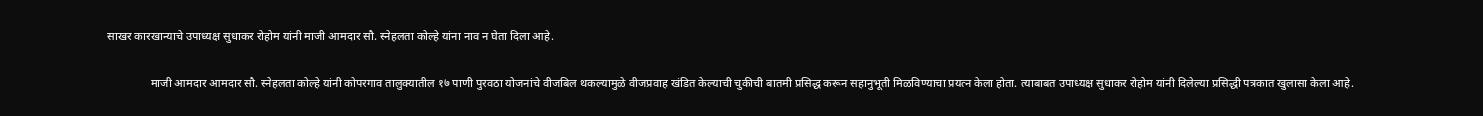साखर कारखान्याचे उपाध्यक्ष सुधाकर रोहोम यांनी माजी आमदार सौ. स्नेहलता कोल्हे यांना नाव न घेता दिला आहे.

               माजी आमदार आमदार सौ. स्नेहलता कोल्हे यांनी कोपरगाव तालुक्यातील १७ पाणी पुरवठा योजनांचे वीजबिल थकल्यामुळे वीजप्रवाह खंडित केल्याची चुकीची बातमी प्रसिद्ध करून सहानुभूती मिळविण्याचा प्रयत्न केला होता. त्याबाबत उपाध्यक्ष सुधाकर रोहोम यांनी दिलेल्या प्रसिद्धी पत्रकात खुलासा केला आहे.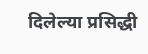दिलेल्या प्रसिद्धी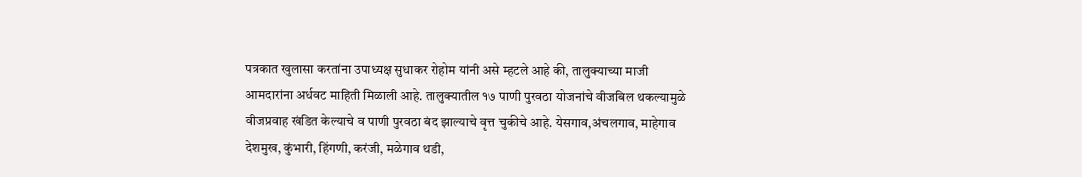पत्रकात खुलासा करतांना उपाध्यक्ष सुधाकर रोहोम यांनी असे म्हटले आहे की, तालुक्याच्या माजी आमदारांना अर्धवट माहिती मिळाली आहे. तालुक्यातील १७ पाणी पुरवठा योजनांचे वीजबिल थकल्यामुळे वीजप्रवाह खंडित केल्याचे व पाणी पुरवठा बंद झाल्याचे वृत्त चुकीचे आहे. येसगाव,अंचलगाव, माहेगाव देशमुख, कुंभारी, हिंगणी, करंजी, मळेगाव थडी,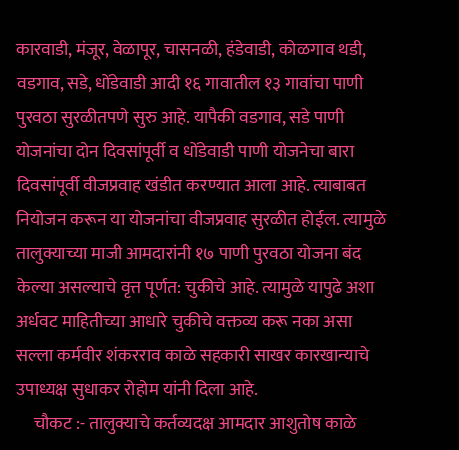कारवाडी, मंजूर, वेळापूर, चासनळी, हंडेवाडी, कोळगाव थडी, वडगाव, सडे, धोंडेवाडी आदी १६ गावातील १३ गावांचा पाणी पुरवठा सुरळीतपणे सुरु आहे. यापैकी वडगाव, सडे पाणी योजनांचा दोन दिवसांपूर्वी व धोंडेवाडी पाणी योजनेचा बारा दिवसांपूर्वी वीजप्रवाह खंडीत करण्यात आला आहे. त्याबाबत नियोजन करून या योजनांचा वीजप्रवाह सुरळीत होईल. त्यामुळे तालुक्याच्या माजी आमदारांनी १७ पाणी पुरवठा योजना बंद केल्या असल्याचे वृत्त पूर्णत: चुकीचे आहे. त्यामुळे यापुढे अशा अर्धवट माहितीच्या आधारे चुकीचे वक्तव्य करू नका असा सल्ला कर्मवीर शंकरराव काळे सहकारी साखर कारखान्याचे उपाध्यक्ष सुधाकर रोहोम यांनी दिला आहे.
     चौकट :- तालुक्याचे कर्तव्यदक्ष आमदार आशुतोष काळे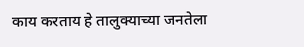काय करताय हे तालुक्याच्या जनतेला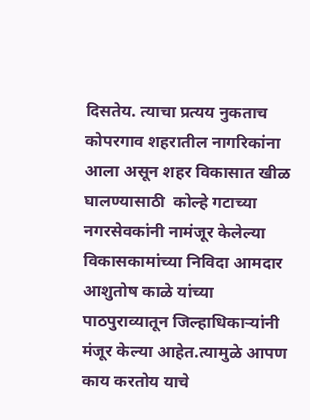दिसतेय. त्याचा प्रत्यय नुकताच कोपरगाव शहरातील नागरिकांना आला असून शहर विकासात खीळ घालण्यासाठी  कोल्हे गटाच्या नगरसेवकांनी नामंजूर केलेल्या विकासकामांच्या निविदा आमदार आशुतोष काळे यांच्या पाठपुराव्यातून जिल्हाधिकाऱ्यांनी मंजूर केल्या आहेत.त्यामुळे आपण काय करतोय याचे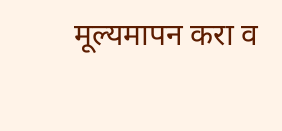मूल्यमापन करा व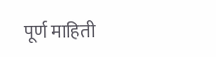पूर्ण माहिती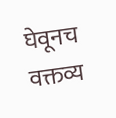घेवूनच वक्तव्य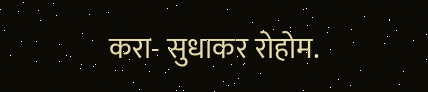करा- सुधाकर रोहोम.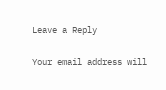Leave a Reply

Your email address will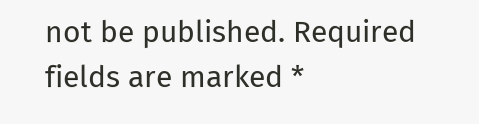not be published. Required fields are marked *